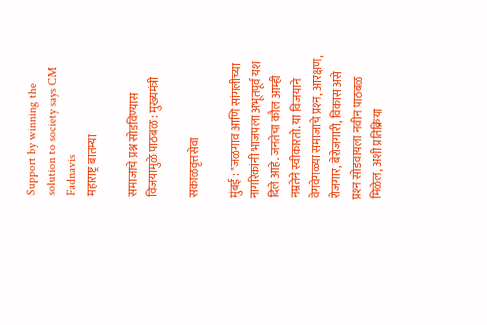Support by winning the solution to society says CM Fadnavis
महाराष्ट्र बातम्या

समाजाचे प्रश्न सोडविण्यास विजयामुळे पाठबळ : मुख्यमंत्री

सकाळवृत्तसेवा

मुंबई : "जळगाव आणि सांगलीच्या नागरिकांनी भाजपला अभूतपूर्व यश दिले आहे. जनतेचा कौल आम्ही नम्रतेने स्वीकारतो. या विजयाने वेगवेगळ्या समाजाचे प्रश्‍न, आरक्षण, रोजगार, बेरोजगारी, विकास असे प्रश्‍न सोडवायला नवीन पाठबळ मिळेल, अशी प्रतिक्रिया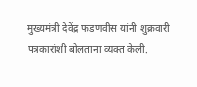मुख्यमंत्री देवेंद्र फडणवीस यांनी शुक्रवारी पत्रकारांशी बोलताना व्यक्त केली.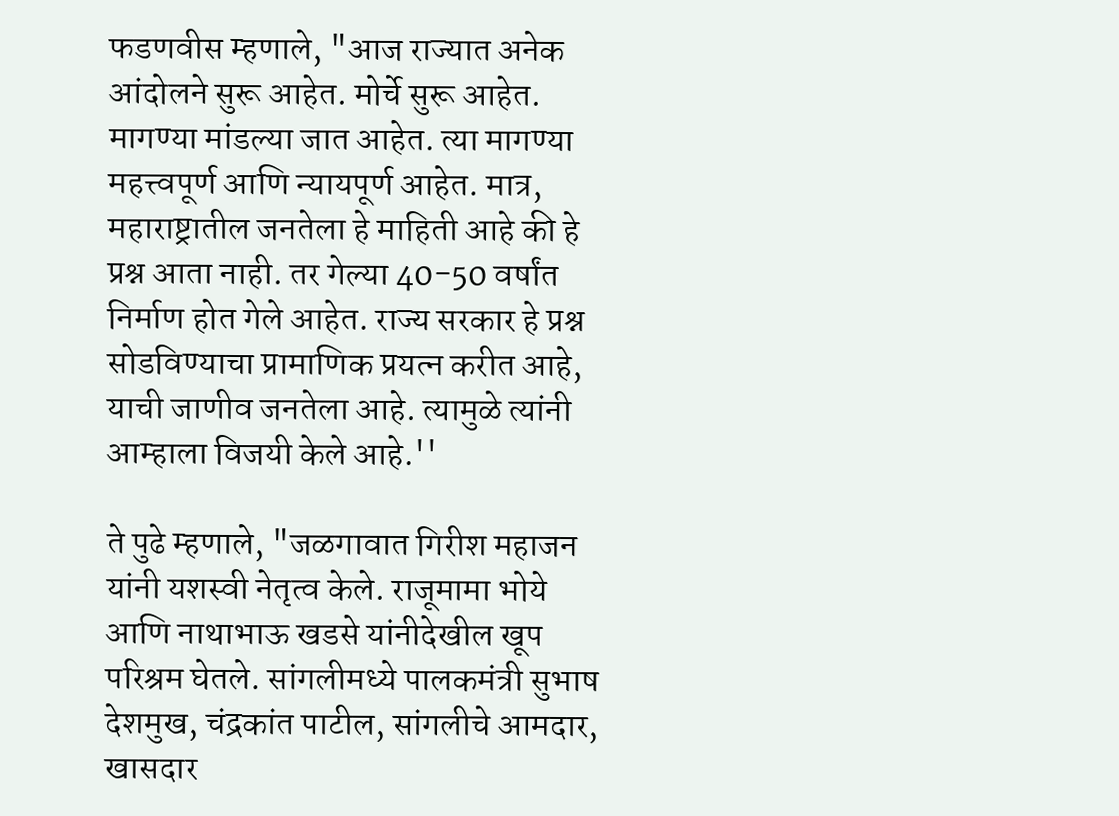फडणवीस म्हणाले, "आज राज्यात अनेक आंदोलने सुरू आहेत. मोर्चे सुरू आहेत. मागण्या मांडल्या जात आहेत. त्या मागण्या महत्त्वपूर्ण आणि न्यायपूर्ण आहेत. मात्र, महाराष्ट्रातील जनतेला हे माहिती आहे की हे प्रश्न आता नाही. तर गेल्या 40-50 वर्षांत निर्माण होत गेले आहेत. राज्य सरकार हे प्रश्न सोडविण्याचा प्रामाणिक प्रयत्न करीत आहे, याची जाणीव जनतेला आहे. त्यामुळे त्यांनी आम्हाला विजयी केले आहे.''

ते पुढे म्हणाले, "जळगावात गिरीश महाजन यांनी यशस्वी नेतृत्व केले. राजूमामा भोये आणि नाथाभाऊ खडसे यांनीदेखील खूप परिश्रम घेतले. सांगलीमध्ये पालकमंत्री सुभाष देशमुख, चंद्रकांत पाटील, सांगलीचे आमदार, खासदार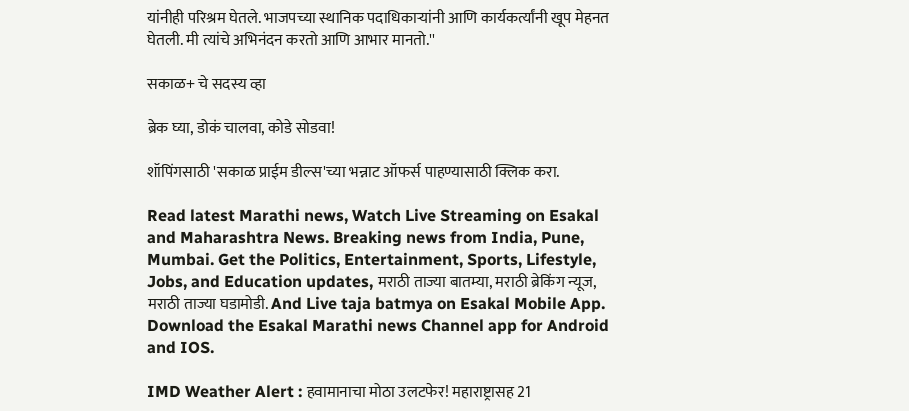यांनीही परिश्रम घेतले. भाजपच्या स्थानिक पदाधिकाऱ्यांनी आणि कार्यकर्त्यांनी खूप मेहनत घेतली. मी त्यांचे अभिनंदन करतो आणि आभार मानतो.''

सकाळ+ चे सदस्य व्हा

ब्रेक घ्या, डोकं चालवा, कोडे सोडवा!

शॉपिंगसाठी 'सकाळ प्राईम डील्स'च्या भन्नाट ऑफर्स पाहण्यासाठी क्लिक करा.

Read latest Marathi news, Watch Live Streaming on Esakal and Maharashtra News. Breaking news from India, Pune, Mumbai. Get the Politics, Entertainment, Sports, Lifestyle, Jobs, and Education updates, मराठी ताज्या बातम्या, मराठी ब्रेकिंग न्यूज, मराठी ताज्या घडामोडी. And Live taja batmya on Esakal Mobile App. Download the Esakal Marathi news Channel app for Android and IOS.

IMD Weather Alert : हवामानाचा मोठा उलटफेर! महाराष्ट्रासह 21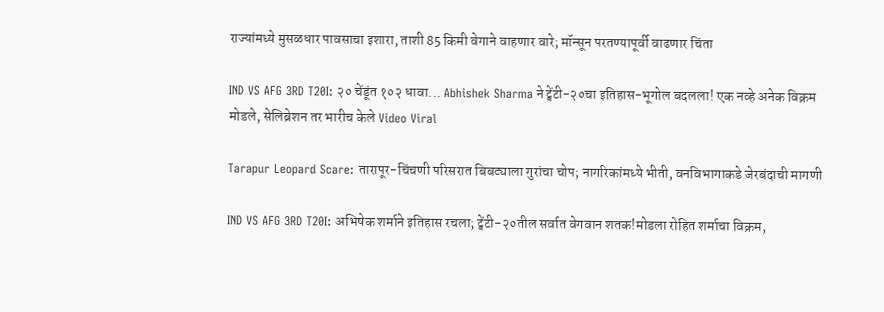राज्यांमध्ये मुसळधार पावसाचा इशारा, ताशी 85 किमी वेगाने वाहणार वारे; मॉन्सून परतण्यापूर्वी वाढणार चिंता

IND VS AFG 3RD T20I: २० चेंडूंत १०२ धावा... Abhishek Sharma ने ट्वेंटी-२०चा इतिहास-भूगोल बदलला! एक नव्हे अनेक विक्रम मोडले, सेलिब्रेशन तर भारीच केले Video Viral

Tarapur Leopard Scare: तारापूर-चिंचणी परिसरात बिबट्याला गुरांचा चोप; नागरिकांमध्ये भीती, वनविभागाकडे जेरबंदाची मागणी

IND VS AFG 3RD T20I: अभिषेक शर्माने इतिहास रचला; ट्वेंटी-२०तील सर्वात वेगवान शतक!मोडला रोहित शर्माचा विक्रम,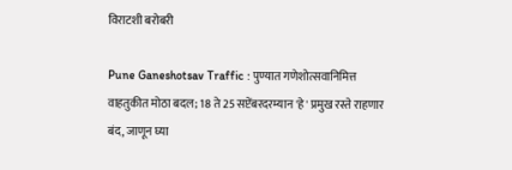विराटशी बरोबरी

Pune Ganeshotsav Traffic : पुण्यात गणेशोत्सवानिमित्त वाहतुकीत मोठा बदल; 18 ते 25 सप्टेंबरदरम्यान 'हे' प्रमुख रस्ते राहणार बंद, जाणून घ्या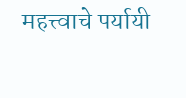महत्त्वाचे पर्यायी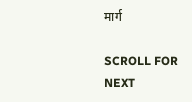मार्ग

SCROLL FOR NEXT